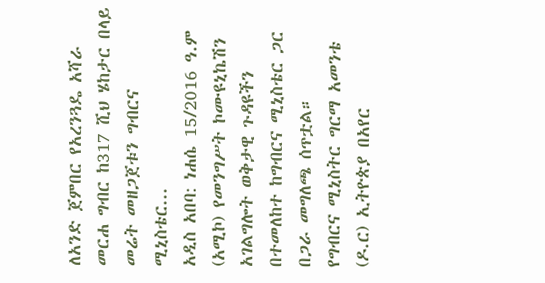ለአንድ ጀምበር የአረንጓዴ አሻራ መርሐ ግብር ከ317 ሺህ ሄከታር በላይ መሬት መዘጋጀቱን ግብርና ሚኒስቴር...
አዲስ አበባ: ነሐሴ 15/2016 ዓ.ም (አሚኮ) የመንግሥት ኮሙዩኒኬሽን አገልግሎት ወቅታዊ ጉዳዩችን በተመለከተ ከግብርና ሚኒስቴር ጋር በጋራ መግለጫ ሰጥቷል።
የግብርና ሚኒስትር ግርማ አመንቴ (ዶ.ር) ኢትዮጵያ በአየር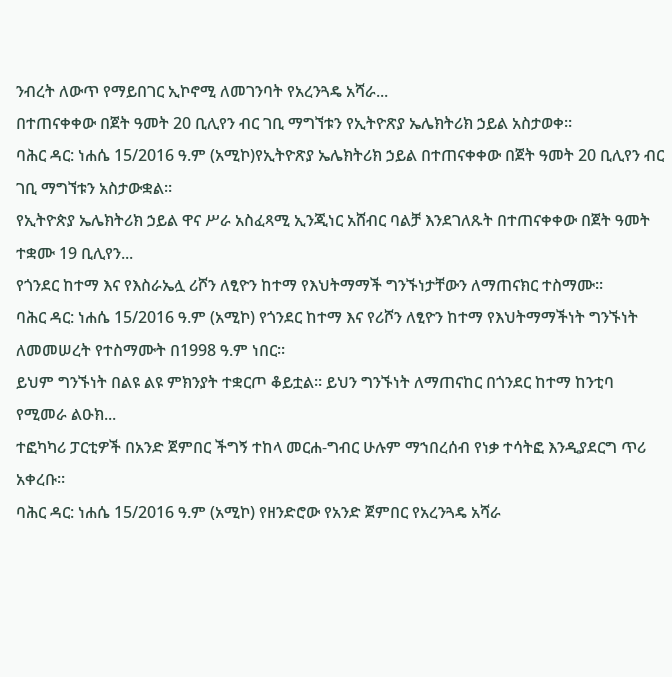ንብረት ለውጥ የማይበገር ኢኮኖሚ ለመገንባት የአረንጓዴ አሻራ...
በተጠናቀቀው በጀት ዓመት 20 ቢሊየን ብር ገቢ ማግኘቱን የኢትዮጽያ ኤሌክትሪክ ኃይል አስታወቀ።
ባሕር ዳር: ነሐሴ 15/2016 ዓ.ም (አሚኮ)የኢትዮጽያ ኤሌክትሪክ ኃይል በተጠናቀቀው በጀት ዓመት 20 ቢሊየን ብር ገቢ ማግኘቱን አስታውቋል።
የኢትዮጵያ ኤሌክትሪክ ኃይል ዋና ሥራ አስፈጻሚ ኢንጂነር አሸብር ባልቻ እንደገለጹት በተጠናቀቀው በጀት ዓመት ተቋሙ 19 ቢሊየን...
የጎንደር ከተማ እና የእስራኤሏ ሪሾን ለፂዮን ከተማ የእህትማማች ግንኙነታቸውን ለማጠናክር ተስማሙ፡፡
ባሕር ዳር: ነሐሴ 15/2016 ዓ.ም (አሚኮ) የጎንደር ከተማ እና የሪሾን ለፂዮን ከተማ የእህትማማችነት ግንኙነት ለመመሠረት የተስማሙት በ1998 ዓ.ም ነበር፡፡
ይህም ግንኙነት በልዩ ልዩ ምክንያት ተቋርጦ ቆይቷል፡፡ ይህን ግንኙነት ለማጠናከር በጎንደር ከተማ ከንቲባ የሚመራ ልዑክ...
ተፎካካሪ ፓርቲዎች በአንድ ጀምበር ችግኝ ተከላ መርሐ-ግብር ሁሉም ማኀበረሰብ የነቃ ተሳትፎ እንዲያደርግ ጥሪ አቀረቡ።
ባሕር ዳር: ነሐሴ 15/2016 ዓ.ም (አሚኮ) የዘንድሮው የአንድ ጀምበር የአረንጓዴ አሻራ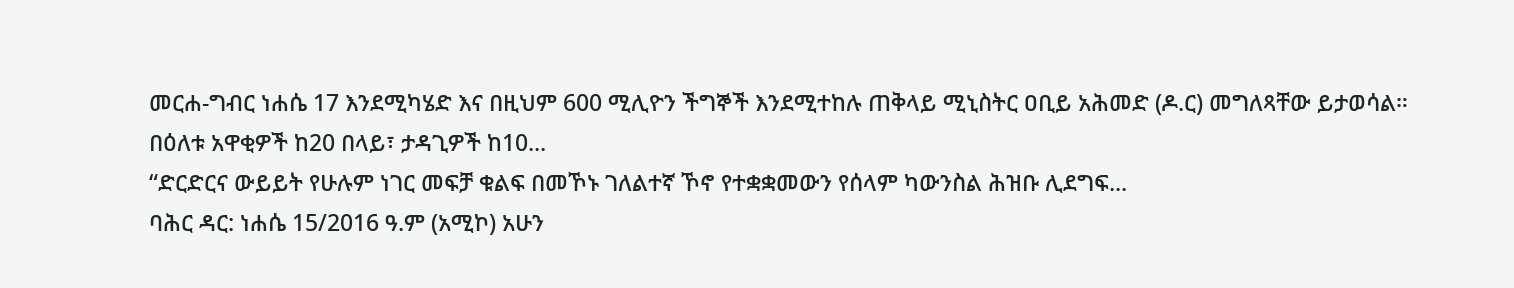መርሐ-ግብር ነሐሴ 17 እንደሚካሄድ እና በዚህም 600 ሚሊዮን ችግኞች እንደሚተከሉ ጠቅላይ ሚኒስትር ዐቢይ አሕመድ (ዶ.ር) መግለጻቸው ይታወሳል።
በዕለቱ አዋቂዎች ከ20 በላይ፣ ታዳጊዎች ከ10...
“ድርድርና ውይይት የሁሉም ነገር መፍቻ ቁልፍ በመኾኑ ገለልተኛ ኾኖ የተቋቋመውን የሰላም ካውንስል ሕዝቡ ሊደግፍ...
ባሕር ዳር: ነሐሴ 15/2016 ዓ.ም (አሚኮ) አሁን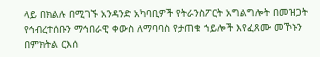ላይ በክልሉ በሚገኙ አንዳንድ አካባቢዎች የትራንስፖርት አግልግሎት በመዝጋት የኅብረተሰቡን ማኅበራዊ ቀውስ ለማባባስ የታጠቁ ኀይሎች እየፈጸሙ መኾኑን በምክትል ርእሰ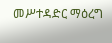መሥተዳድር ማዕረግ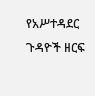የአሥተዳደር ጉዳዮች ዘርፍ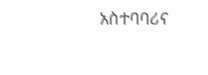አስተባባሪና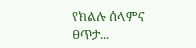የክልሉ ሰላምና ፀጥታ...